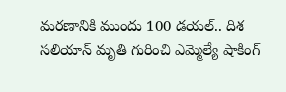మరణానికి ముందు 100 డయల్.. దిశ సలియాన్ మృతి గురించి ఎమ్మెల్యే షాకింగ్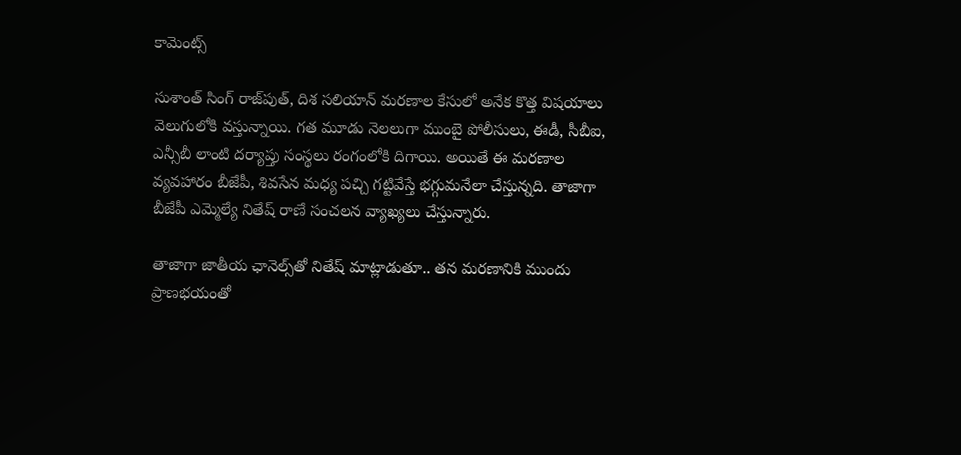కామెంట్స్

సుశాంత్ సింగ్ రాజ్‌పుత్, దిశ సలియాన్ మరణాల కేసులో అనేక కొత్త విషయాలు వెలుగులోకి వస్తున్నాయి. గత మూడు నెలలుగా ముంబై పోలీసులు, ఈడీ, సీబీఐ, ఎన్సీబీ లాంటి దర్యాప్తు సంస్థలు రంగంలోకి దిగాయి. అయితే ఈ మరణాల వ్యవహారం బీజేపీ, శివసేన మధ్య పచ్చి గట్టివేస్తే భగ్గుమనేలా చేస్తున్నది. తాజాగా బీజేపీ ఎమ్మెల్యే నితేష్ రాణే సంచలన వ్యాఖ్యలు చేస్తున్నారు.

తాజాగా జాతీయ ఛానెల్స్‌తో నితేష్ మాట్లాడుతూ.. తన మరణానికి ముందు ప్రాణభయంతో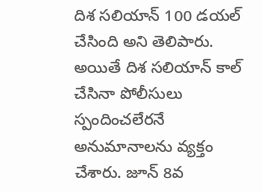దిశ సలియాన్ 100 డయల్ చేసింది అని తెలిపారు. అయితే దిశ సలియాన్ కాల్ చేసినా పోలీసులు స్పందించలేరనే అనుమానాలను వ్యక్తం చేశారు. జూన్ 8వ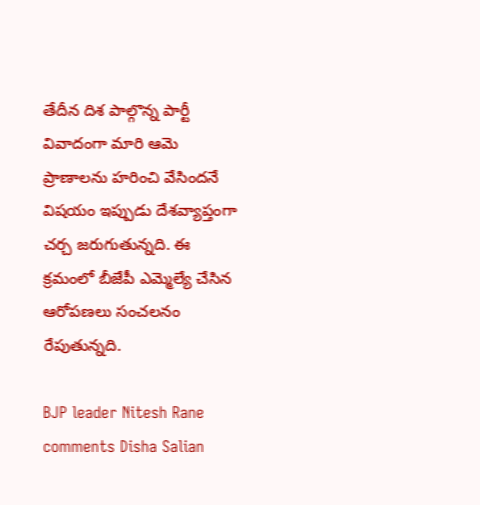తేదీన దిశ పాల్గొన్న పార్టీ వివాదంగా మారి ఆమె ప్రాణాలను హరించి వేసిందనే విషయం ఇప్పుడు దేశవ్యాప్తంగా చర్చ జరుగుతున్నది. ఈ క్రమంలో బీజేపీ ఎమ్మెల్యే చేసిన ఆరోపణలు సంచలనం రేపుతున్నది.

BJP leader Nitesh Rane comments Disha Salian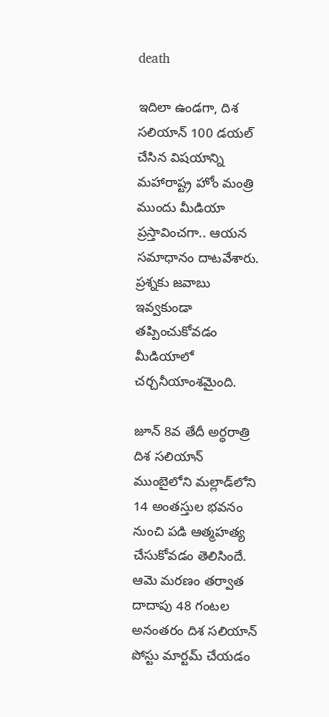death

ఇదిలా ఉండగా, దిశ సలియాన్ 100 డయల్ చేసిన విషయాన్ని మహారాష్ట్ర హోం మంత్రి ముందు మీడియా ప్రస్తావించగా.. ఆయన సమాధానం దాటవేశారు. ప్రశ్నకు జవాబు ఇవ్వకుండా తప్పించుకోవడం మీడియాలో చర్చనీయాంశమైంది.

జూన్ 8వ తేదీ అర్ధరాత్రి దిశ సలియాన్ ముంబైలోని మల్లాడ్‌లోని 14 అంతస్తుల భవనం నుంచి పడి ఆత్మహత్య చేసుకోవడం తెలిసిందే. ఆమె మరణం తర్వాత దాదాపు 48 గంటల అనంతరం దిశ సలియాన్ పోస్టు మార్టమ్ చేయడం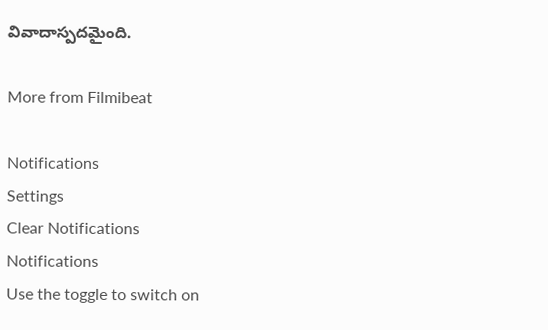వివాదాస్పదమైంది.

More from Filmibeat

Notifications
Settings
Clear Notifications
Notifications
Use the toggle to switch on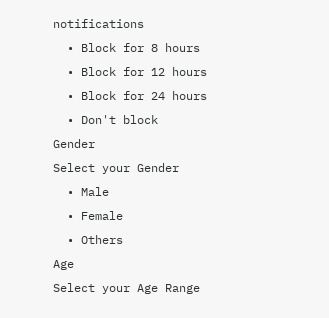notifications
  • Block for 8 hours
  • Block for 12 hours
  • Block for 24 hours
  • Don't block
Gender
Select your Gender
  • Male
  • Female
  • Others
Age
Select your Age Range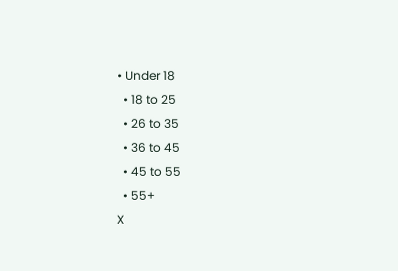• Under 18
  • 18 to 25
  • 26 to 35
  • 36 to 45
  • 45 to 55
  • 55+
X